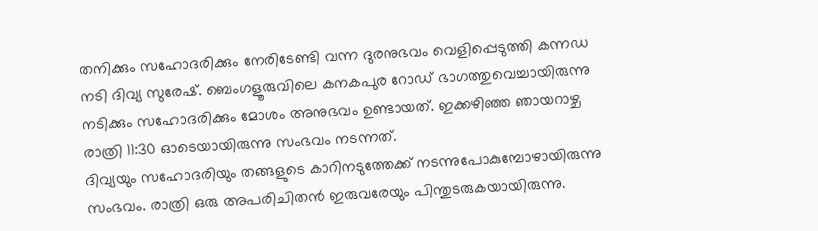തനിക്കും സഹോദരിക്കും നേരിടേണ്ടി വന്ന ദുരനുഭവം വെളിപ്പെടുത്തി കന്നഡ നടി ദിവ്യ സുരേഷ്. ബെംഗളൂരുവിലെ കനകപുര റോഡ് ഭാഗത്തുവെച്ചായിരുന്നു നടിക്കും സഹോദരിക്കും മോശം അനുഭവം ഉണ്ടായത്. ഇക്കഴിഞ്ഞ ഞായറാഴ്ച രാത്രി 11:30 ഓടെയായിരുന്നു സംഭവം നടന്നത്.
ദിവ്യയും സഹോദരിയും തങ്ങളുടെ കാറിനടുത്തേക്ക് നടന്നുപോകുമ്പോഴായിരുന്നു സംഭവം. രാത്രി ഒരു അപരിചിതൻ ഇരുവരേയും പിന്തുടരുകയായിരുന്നു.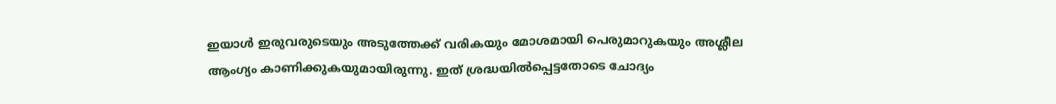ഇയാൾ ഇരുവരുടെയും അടുത്തേക്ക് വരികയും മോശമായി പെരുമാറുകയും അശ്ലീല ആംഗ്യം കാണിക്കുകയുമായിരുന്നു. ഇത് ശ്രദ്ധയിൽപ്പെട്ടതോടെ ചോദ്യം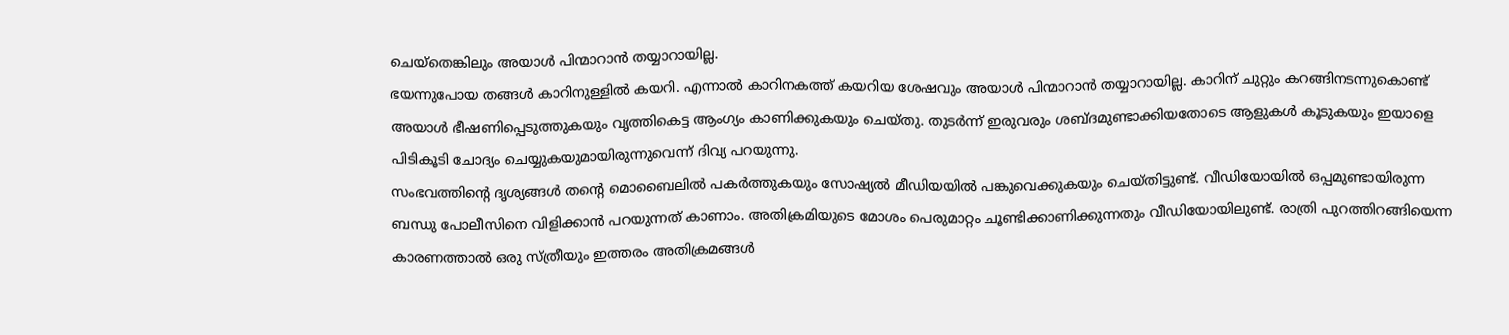ചെയ്തെങ്കിലും അയാൾ പിന്മാറാൻ തയ്യാറായില്ല.
ഭയന്നുപോയ തങ്ങൾ കാറിനുള്ളിൽ കയറി. എന്നാൽ കാറിനകത്ത് കയറിയ ശേഷവും അയാൾ പിന്മാറാൻ തയ്യാറായില്ല. കാറിന് ചുറ്റും കറങ്ങിനടന്നുകൊണ്ട് അയാൾ ഭീഷണിപ്പെടുത്തുകയും വൃത്തികെട്ട ആംഗ്യം കാണിക്കുകയും ചെയ്തു. തുടർന്ന് ഇരുവരും ശബ്ദമുണ്ടാക്കിയതോടെ ആളുകൾ കൂടുകയും ഇയാളെ പിടികൂടി ചോദ്യം ചെയ്യുകയുമായിരുന്നുവെന്ന് ദിവ്യ പറയുന്നു.
സംഭവത്തിന്റെ ദൃശ്യങ്ങൾ തൻ്റെ മൊബൈലിൽ പകർത്തുകയും സോഷ്യൽ മീഡിയയിൽ പങ്കുവെക്കുകയും ചെയ്തിട്ടുണ്ട്. വീഡിയോയിൽ ഒപ്പമുണ്ടായിരുന്ന ബന്ധു പോലീസിനെ വിളിക്കാൻ പറയുന്നത് കാണാം. അതിക്രമിയുടെ മോശം പെരുമാറ്റം ചൂണ്ടിക്കാണിക്കുന്നതും വീഡിയോയിലുണ്ട്. രാത്രി പുറത്തിറങ്ങിയെന്ന കാരണത്താൽ ഒരു സ്ത്രീയും ഇത്തരം അതിക്രമങ്ങൾ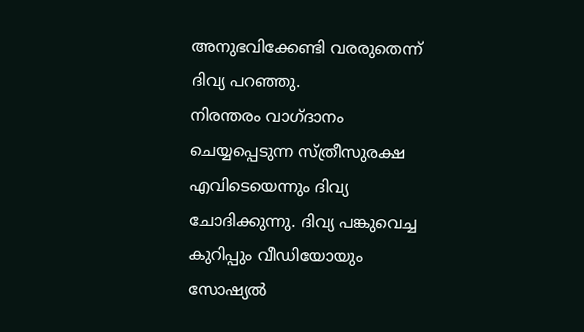അനുഭവിക്കേണ്ടി വരരുതെന്ന് ദിവ്യ പറഞ്ഞു.
നിരന്തരം വാഗ്ദാനം ചെയ്യപ്പെടുന്ന സ്ത്രീസുരക്ഷ എവിടെയെന്നും ദിവ്യ ചോദിക്കുന്നു. ദിവ്യ പങ്കുവെച്ച കുറിപ്പും വീഡിയോയും സോഷ്യൽ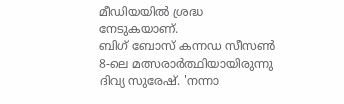മീഡിയയിൽ ശ്രദ്ധ നേടുകയാണ്.
ബിഗ് ബോസ് കന്നഡ സീസൺ 8-ലെ മത്സരാർത്ഥിയായിരുന്നു ദിവ്യ സുരേഷ്. 'നന്നാ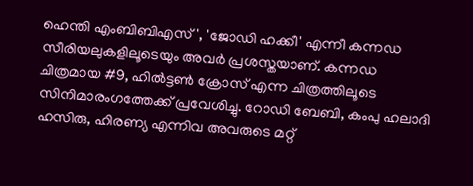ഹെന്തി എംബിബിഎസ്', 'ജോഡി ഹക്കീ' എന്നീ കന്നഡ സീരിയലുകളിലൂടെയും അവർ പ്രശസ്തയാണ്. കന്നഡ ചിത്രമായ #9, ഹിൽട്ടൺ ക്രോസ് എന്ന ചിത്രത്തിലൂടെ സിനിമാരംഗത്തേക്ക് പ്രവേശിച്ചു. റോഡി ബേബി, കംപു ഹലാദി ഹസിരു, ഹിരണ്യ എന്നിവ അവരുടെ മറ്റ്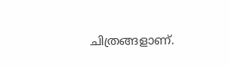ചിത്രങ്ങളാണ്.